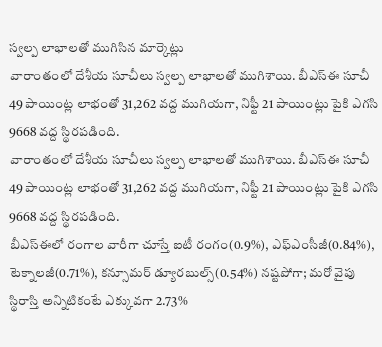స్వల్ప లాభాలతో ముగిసిన మార్కెట్లు
వారాంతంలో దేశీయ సూచీలు స్వల్ప లాభాలతో ముగిశాయి. బీఎస్ఈ సూచీ 49 పాయింట్ల లాభంతో 31,262 వద్ద ముగియగా, నిఫ్టీ 21 పాయింట్లు పైకి ఎగసి 9668 వద్ద స్థిరపడింది.
వారాంతంలో దేశీయ సూచీలు స్వల్ప లాభాలతో ముగిశాయి. బీఎస్ఈ సూచీ 49 పాయింట్ల లాభంతో 31,262 వద్ద ముగియగా, నిఫ్టీ 21 పాయింట్లు పైకి ఎగసి 9668 వద్ద స్థిరపడింది.
బీఎస్ఈలో రంగాల వారీగా చూస్తే ఐటీ రంగం(0.9%), ఎఫ్ఎంసీజీ(0.84%), టెక్నాలజీ(0.71%), కన్సూమర్ డ్యూరబుల్స్(0.54%) నష్టపోగా; మరో వైపు స్థిరాస్తి అన్నిటికంటే ఎక్కువగా 2.73%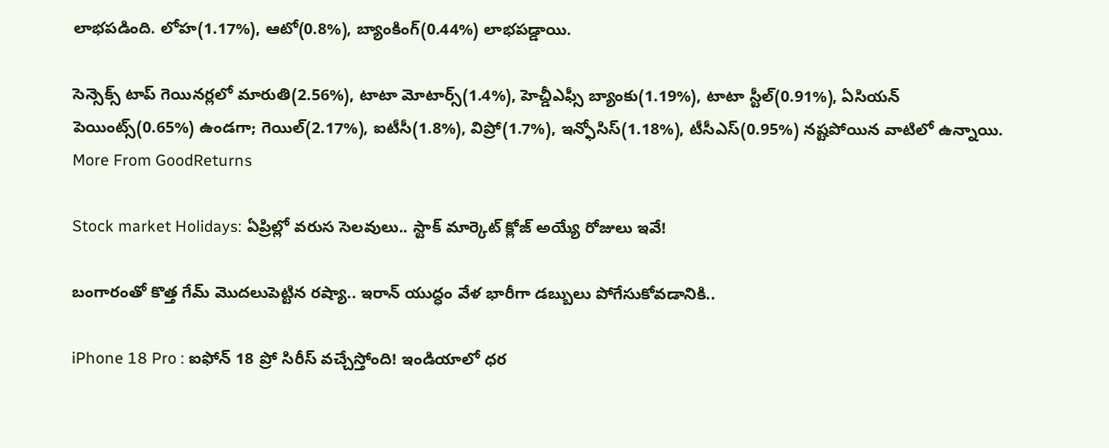లాభపడింది. లోహ(1.17%), ఆటో(0.8%), బ్యాంకింగ్(0.44%) లాభపడ్డాయి.

సెన్సెక్స్ టాప్ గెయినర్లలో మారుతి(2.56%), టాటా మోటార్స్(1.4%), హెచ్డీఎఫ్సీ బ్యాంకు(1.19%), టాటా స్టీల్(0.91%), ఏసియన్ పెయింట్స్(0.65%) ఉండగా; గెయిల్(2.17%), ఐటీసీ(1.8%), విప్రో(1.7%), ఇన్ఫోసిస్(1.18%), టీసీఎస్(0.95%) నష్టపోయిన వాటిలో ఉన్నాయి.
More From GoodReturns

Stock market Holidays: ఏప్రిల్లో వరుస సెలవులు.. స్టాక్ మార్కెట్ క్లోజ్ అయ్యే రోజులు ఇవే!

బంగారంతో కొత్త గేమ్ మొదలుపెట్టిన రష్యా.. ఇరాన్ యుద్ధం వేళ భారీగా డబ్బులు పోగేసుకోవడానికి..

iPhone 18 Pro : ఐఫోన్ 18 ప్రో సిరీస్ వచ్చేస్తోంది! ఇండియాలో ధర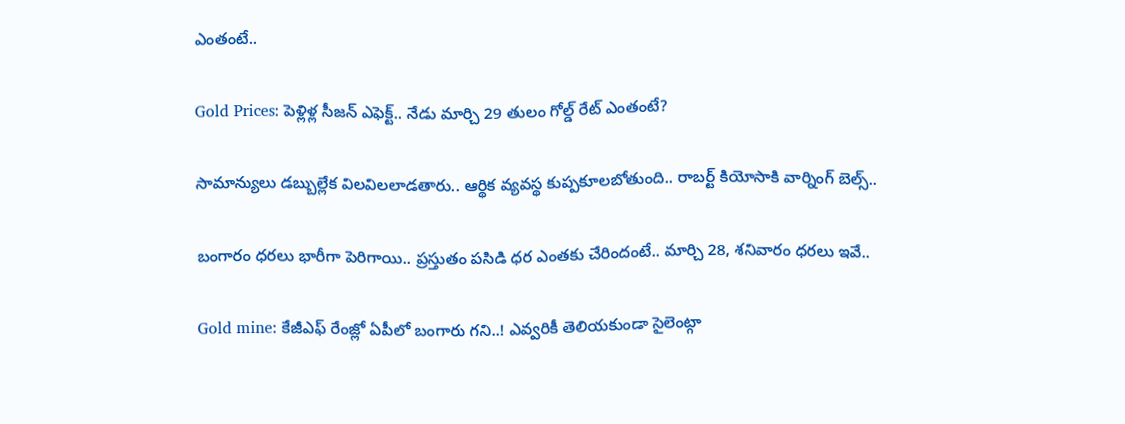ఎంతంటే..

Gold Prices: పెళ్లిళ్ల సీజన్ ఎఫెక్ట్.. నేడు మార్చి 29 తులం గోల్డ్ రేట్ ఎంతంటే?

సామాన్యులు డబ్బుల్లేక విలవిలలాడతారు.. ఆర్థిక వ్యవస్థ కుప్పకూలబోతుంది.. రాబర్ట్ కియోసాకి వార్నింగ్ బెల్స్..

బంగారం ధరలు భారీగా పెరిగాయి.. ప్రస్తుతం పసిడి ధర ఎంతకు చేరిందంటే.. మార్చి 28, శనివారం ధరలు ఇవే..

Gold mine: కేజీఎఫ్ రేంజ్లో ఏపీలో బంగారు గని..! ఎవ్వరికీ తెలియకుండా సైలెంట్గా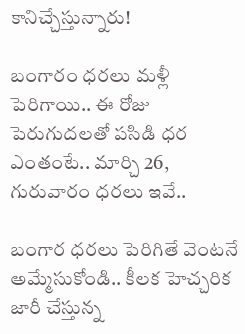కానిచ్చేస్తున్నారు!

బంగారం ధరలు మళ్లీ పెరిగాయి.. ఈ రోజు పెరుగుదలతో పసిడి ధర ఎంతంటే.. మార్చి 26, గురువారం ధరలు ఇవే..

బంగార ధరలు పెరిగితే వెంటనే అమ్మేసుకోండి.. కీలక హెచ్చరిక జారీ చేస్తున్న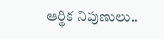ఆర్థిక నిపుణులు..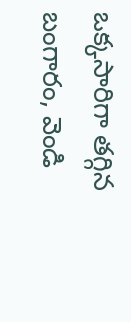ఒక్కసారిగా తగ్గిన బంగారం, వెండి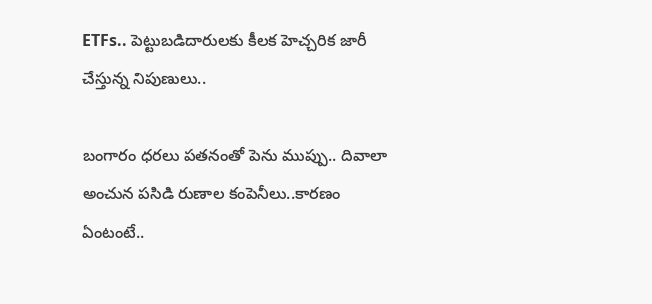ETFs.. పెట్టుబడిదారులకు కీలక హెచ్చరిక జారీ చేస్తున్న నిపుణులు..

బంగారం ధరలు పతనంతో పెను ముప్పు.. దివాలా అంచున పసిడి రుణాల కంపెనీలు..కారణం ఏంటంటే..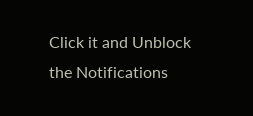Click it and Unblock the Notifications